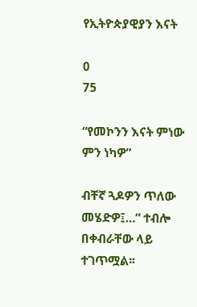የኢትዮጵያዊያን እናት

0
75

“የመኮንን እናት ምነው ምን ነካዎ”

ብቸኛ ጓዶዎን ጥለው መሄድዎ፤…” ተብሎ በቀብራቸው ላይ ተገጥሟል፡፡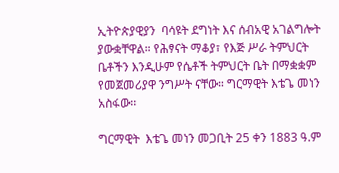ኢትዮጵያዊያን  ባሳዩት ደግነት እና ሰብአዊ አገልግሎት ያውቋቸዋል። የሕፃናት ማቆያ፣ የእጅ ሥራ ትምህርት ቤቶችን እንዲሁም የሴቶች ትምህርት ቤት በማቋቋም የመጀመሪያዋ ንግሥት ናቸው። ግርማዊት እቴጌ መነን አስፋው፡፡

ግርማዊት  እቴጌ መነን መጋቢት 25 ቀን 1883 ዓ.ም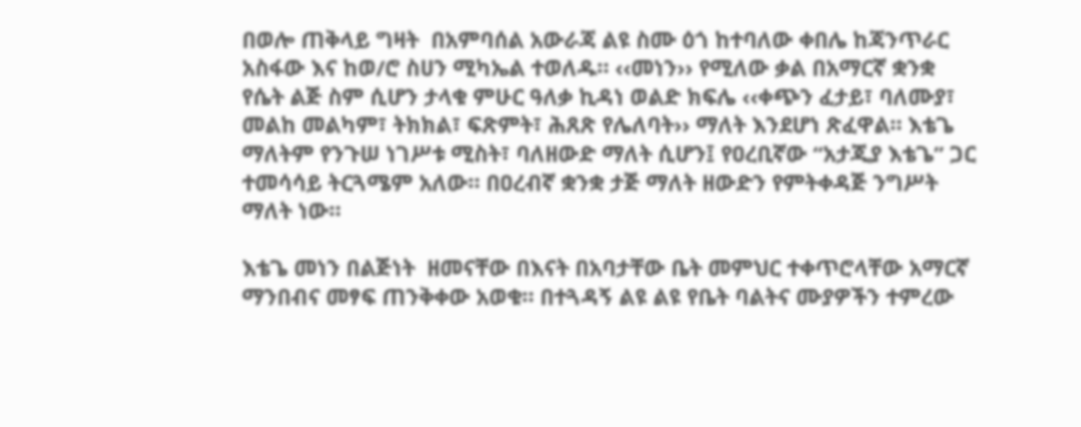በወሎ ጠቅላይ ግዛት  በአምባሰል አውራጃ ልዩ ስሙ ዕጎ ከተባለው ቀበሌ ከጃንጥራር  አስፋው እና ከወ/ሮ ስሀን ሚካኤል ተወለዱ። ‹‹መነን›› የሚለው ቃል በአማርኛ ቋንቋ የሴት ልጅ ስም ሲሆን ታላቁ ምሁር ዓለቃ ኪዳነ ወልድ ክፍሌ ‹‹ቀጭን ፈታይ፣ ባለሙያ፣ መልከ መልካም፣ ትክክል፣ ፍጽምት፣ ሕጸጽ የሌለባት›› ማለት እንደሆነ ጽፈዋል። እቴጌ ማለትም የንጉሠ ነገሥቱ ሚስት፣ ባለዘውድ ማለት ሲሆን፤ የዐረቢኛው “አታጂያ እቴጌ” ጋር ተመሳሳይ ትርጓሜም አለው። በዐረብኛ ቋንቋ ታጅ ማለት ዘውድን የምትቀዳጅ ንግሥት ማለት ነው።

እቴጌ መነን በልጅነት  ዘመናቸው በእናት በአባታቸው ቤት መምህር ተቀጥሮላቸው አማርኛ ማንበብና መፃፍ ጠንቅቀው አወቁ። በተጓዳኝ ልዩ ልዩ የቤት ባልትና ሙያዎችን ተምረው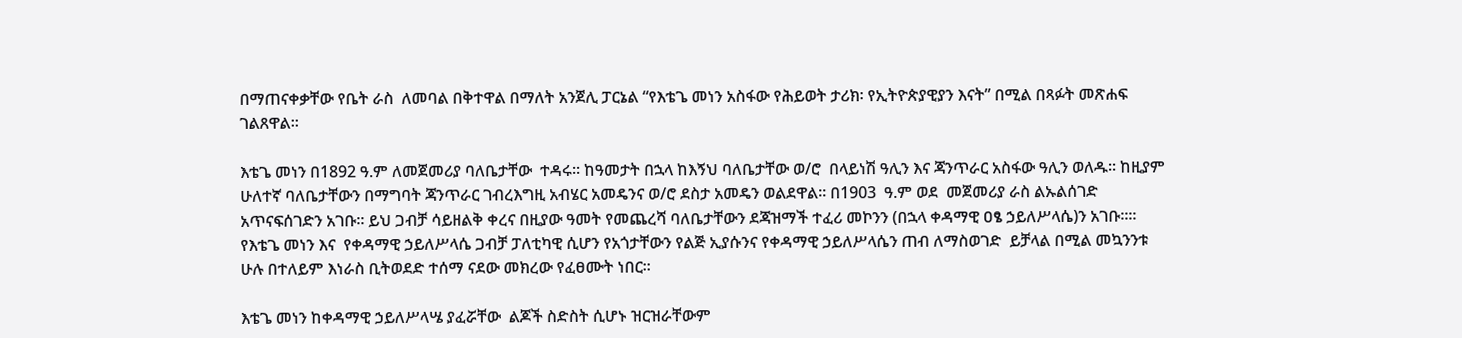በማጠናቀቃቸው የቤት ራስ  ለመባል በቅተዋል በማለት አንጀሊ ፓርኔል “የእቴጌ መነን አስፋው የሕይወት ታሪክ፡ የኢትዮጵያዊያን እናት” በሚል በጻፉት መጽሐፍ ገልጸዋል፡፡

እቴጌ መነን በ1892 ዓ.ም ለመጀመሪያ ባለቤታቸው  ተዳሩ፡፡ ከዓመታት በኋላ ከእኝህ ባለቤታቸው ወ/ሮ  በላይነሽ ዓሊን እና ጃንጥራር አስፋው ዓሊን ወለዱ፡፡ ከዚያም  ሁለተኛ ባለቤታቸውን በማግባት ጃንጥራር ገብረእግዚ አብሄር አመዴንና ወ/ሮ ደስታ አመዴን ወልደዋል፡፡ በ1903  ዓ.ም ወደ  መጀመሪያ ራስ ልኡልሰገድ አጥናፍሰገድን አገቡ። ይህ ጋብቻ ሳይዘልቅ ቀረና በዚያው ዓመት የመጨረሻ ባለቤታቸውን ደጃዝማች ተፈሪ መኮንን (በኋላ ቀዳማዊ ዐፄ ኃይለሥላሴ)ን አገቡ፡፡። የእቴጌ መነን እና  የቀዳማዊ ኃይለሥላሴ ጋብቻ ፓለቲካዊ ሲሆን የአጎታቸውን የልጅ ኢያሱንና የቀዳማዊ ኃይለሥላሴን ጠብ ለማስወገድ  ይቻላል በሚል መኳንንቱ ሁሉ በተለይም እነራስ ቢትወደድ ተሰማ ናደው መክረው የፈፀሙት ነበር፡፡

እቴጌ መነን ከቀዳማዊ ኃይለሥላሤ ያፈሯቸው  ልጆች ስድስት ሲሆኑ ዝርዝራቸውም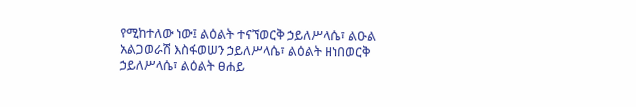የሚከተለው ነው፤ ልዕልት ተናኘወርቅ ኃይለሥላሴ፣ ልዑል አልጋወራሽ እስፋወሠን ኃይለሥላሴ፣ ልዕልት ዘነበወርቅ ኃይለሥላሴ፣ ልዕልት ፀሐይ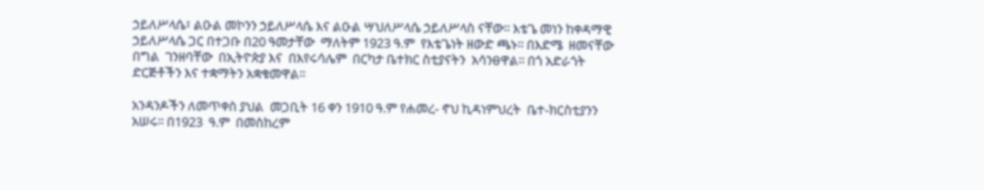ኃይለሥላሴ፣ ልዑል መኮንን ኃይለሥላሴ እና ልዑል ሣህለሥላሴ ኃይለሥላስ ናቸው፡፡ እቴጌ መነን ከቀዳማዊ ኃይለሥላሴ ጋር በተጋቡ በ20 ዓመታቸው  ማለትም 1923 ዓ.ም  የእቴጌነት ዘውድ ጫኑ፡፡ በእድሜ  ዘመናቸው በግል  ገንዘባቸው  በኢትዮጵያ እና  በእየሩሳሌም  በርካታ ቤተክር ስቲያናትን  አሳንፀዋል፡፡ በጎ አድራጎት ድርጅቶችን እና ተቋማትን አቋቁመዋል፡፡

አንዳንዶችን ለመጥቀስ ያህል  መጋቢት 16 ቀን 1910 ዓ.ም የሐመረ- ኖህ ኪዳነምህረት  ቤተ-ክርስቲያንን  አሠሩ፡፡ በ1923  ዓ.ም  በመስከረም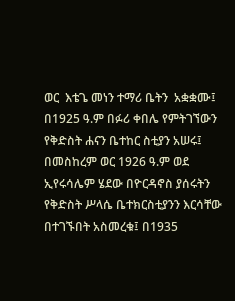ወር  እቴጌ መነን ተማሪ ቤትን  አቋቋሙ፤  በ1925 ዓ.ም በፉሪ ቀበሌ የምትገኘውን የቅድስት ሐናን ቤተከር ስቲያን አሠሩ፤ በመስከረም ወር 1926 ዓ.ም ወደ ኢየሩሳሌም ሄደው በዮርዳኖስ ያሰሩትን የቅድስት ሥላሴ ቤተክርስቲያንን እርሳቸው  በተገኙበት አስመረቁ፤ በ1935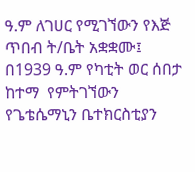ዓ.ም ለገሀር የሚገኘውን የእጅ  ጥበብ ት/ቤት አቋቋሙ፤ በ1939 ዓ.ም የካቲት ወር ሰበታ ከተማ  የምትገኘውን የጌቴሴማኒን ቤተክርስቲያን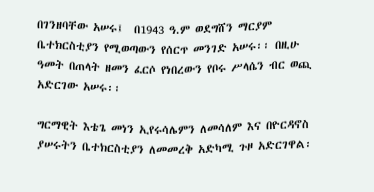በገንዘባቸው አሠሩ፤  በ1943 ዓ.ም ወደግሸን ማርያም ቤተክርስቲያን የሚወጣውን የሰርጥ መንገድ አሠሩ፡፡ በዚሁ ዓመት በጠላት ዘመን ፈርሶ የነበረውን የቦሩ ሥላሴን ብር ወጪ አድርገው አሠሩ፡፡

ግርማዊት እቴጌ መነን ኢየሩሳሌምን ለመሳለም እና በዮርዳኖስ ያሠሩትን ቤተክርስቲያን ለመመረቅ አድካሚ ጉዞ አድርገዋል፡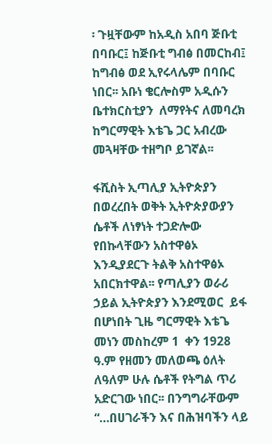፡ ጉዟቸውም ከአዲስ አበባ ጅቡቲ በባቡር፤ ከጅቡቲ ግብፅ በመርከብ፤ ከግብፅ ወደ ኢየሩላሌም በባቡር ነበር፡፡ አቡነ ቄርሎስም አዲሱን ቤተክርስቲያን  ለማየትና ለመባረክ ከግርማዊት እቴጌ ጋር አብረው መጓዛቸው ተዘግቦ ይገኛል፡፡

ፋሺስት ኢጣሊያ ኢትዮጵያን በወረረበት ወቅት ኢትዮጵያውያን ሴቶች ለነፃነት ተጋድሎው የበኩላቸውን አስተዋፅኦ እንዲያደርጉ ትልቅ አስተዋፅኦ አበርክተዋል፡፡ የጣሊያን ወራሪ ኃይል ኢትዮጵያን እንደሚወር  ይፋ በሆነበት ጊዜ ግርማዊት እቴጌ መነን መስከረም 1  ቀን 1928  ዓ.ም የዘመን መለወጫ ዕለት ለዓለም ሁሉ ሴቶች የትግል ጥሪ  አድርገው ነበር፡፡ በንግግራቸውም “…በሀገራችን እና በሕዝባችን ላይ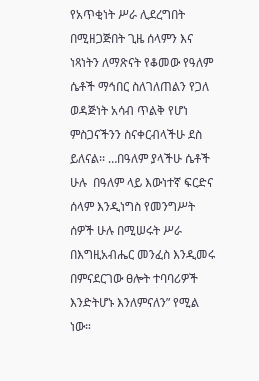የአጥቂነት ሥራ ሊደረግበት  በሚዘጋጅበት ጊዜ ሰላምን እና ነጻነትን ለማጽናት የቆመው የዓለም ሴቶች ማኅበር ስለገለጠልን የጋለ ወዳጅነት አሳብ ጥልቅ የሆነ ምስጋናችንን ስናቀርብላችሁ ደስ ይለናል፡፡ …በዓለም ያላችሁ ሴቶች ሁሉ  በዓለም ላይ እውነተኛ ፍርድና ሰላም እንዲነግስ የመንግሥት ሰዎች ሁሉ በሚሠሩት ሥራ በእግዚአብሔር መንፈስ እንዲመሩ በምናደርገው ፀሎት ተባባሪዎች እንድትሆኑ እንለምናለን” የሚል ነው።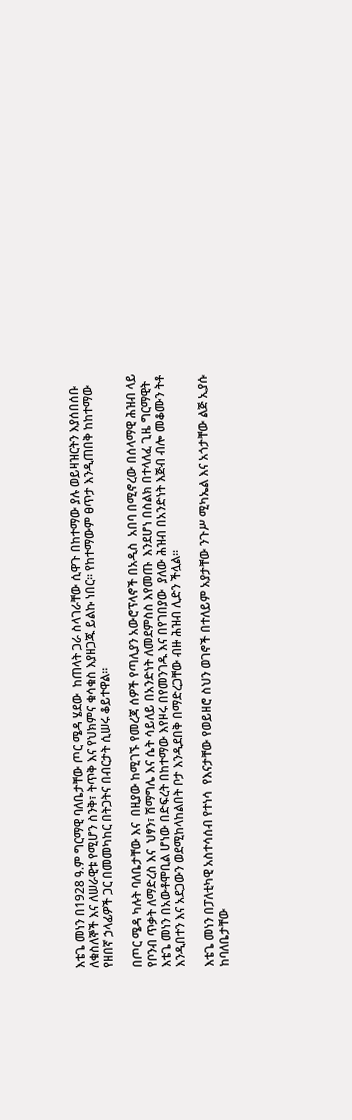እቴጌ መነን በ1928 ዓ.ም ግርማዊ ባለቤታቸው ጦር ሜዳ ሄደው  ከጠላት ጋራ ስላገራቸው ሲዋጉ በከተማው ያሉ ወይዛዝርትን እያሰበሰቡ ለቁስለኞች እና ለሠራዊቱ የሚሆን ስንቅ፣ ትጥቅ እና የህክምና ቁሳቁስ እያዘጋጁ ይልኩ ነበር፡፡ የከተማውም ፀጥታ እንዲጠበቅ ከከተማው የዘበኛ ኃላፊዎች ጋር በመመካከር በትጋትና በብርታት ሲሠሩ ቆይተዋል፡፡

በጦር ሜዳ ካሉት ባለቤታቸው እና  በዚያው ከሚገኙ የመረጃ ሰዎች የጣሊያን አውሮፕላኖች በአዲስ  አበባ በሚኖረው በሰላማዊ ሕዝብ ላይ የቦንብ ጥቃት ለማድረስ እና  ህፃን፣ ሽማግሌ እና ሴት ሳይለይ በአንድነት ለመደምስስ እየመጡ  እንደሆነ በስልክ በተላለፈ ጊዜ ግርማዊት እቴጌ መነን በአውቶሞቢል ሆነው በድፍረት በከተማው እየዞሩ በየመንገዱ እና በየገበያው  ያለው ሕዝብ በአንድነት እጅብ ብሎ መቆሙን ትቶ እንዲበተን እና አደጋውን ወደሚከላከልበት ቦታ እንዲደበቅ በማድረጋቸው ብዙ ሕዝብ ሊድን ችሏል፡፡

እቴጌ መነን በፓለቲካዊ አስተሳሰብ የተነሳ  የእናታቸው የወይዘሮ ስህን ወገኖች በተለይም አያታቸው ንጉሥ ሚካኤል እና አጎታቸው ልጅ ኢያሱ ከባለቤታቸው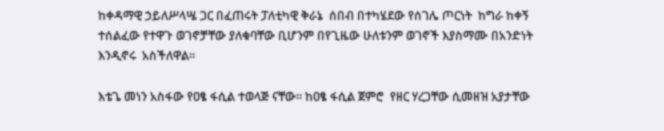ከቀዳማዊ ኃይለሥላሤ ጋር በፈጠሩት ፓለቲካዊ ቅራኔ  ሰበብ በተካሄደው የሰገሌ ጦርነት  ከግራ ከቀኝ ተሰልፈው የተዋጉ ወገኖቻቸው ያለቁባቸው ቢሆንም በየጊዜው ሁለቱንም ወገኖች እያስማሙ በአንድነት እንዲኖሩ  አስችለዋል፡፡

እቴጌ መነን አስፋው የዐፄ ፋሲል ተወላጅ ናቸው፡፡ ከዐፄ ፋሲል ጀምሮ  የዘር ሃረጋቸው ሲመዘዝ አያታቸው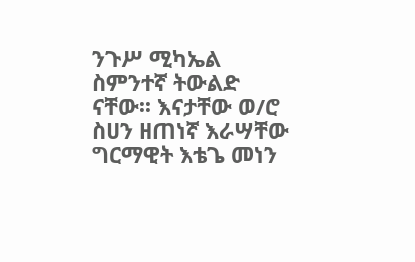ንጉሥ ሚካኤል ስምንተኛ ትውልድ ናቸው፡፡ እናታቸው ወ/ሮ ስሀን ዘጠነኛ እራሣቸው ግርማዊት እቴጌ መነን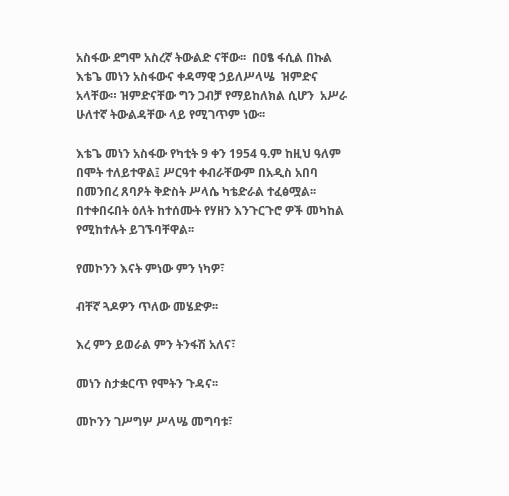አስፋው ደግሞ አስረኛ ትውልድ ናቸው፡፡  በዐፄ ፋሲል በኩል እቴጌ መነን አስፋውና ቀዳማዊ ኃይለሥላሤ  ዝምድና አላቸው። ዝምድናቸው ግን ጋብቻ የማይከለክል ሲሆን  አሥራ ሁለተኛ ትውልዳቸው ላይ የሚገጥም ነው፡፡

እቴጌ መነን አስፋው የካቲት 9 ቀን 1954 ዓ.ም ከዚህ ዓለም በሞት ተለይተዋል፤ ሥርዓተ ቀብራቸውም በአዲስ አበባ በመንበረ ጸባዖት ቅድስት ሥላሴ ካቴድራል ተፈፅሟል፡፡ በተቀበሩበት ዕለት ከተሰሙት የሃዘን እንጉርጉሮ ዎች መካከል የሚከተሉት ይገኙባቸዋል፡፡

የመኮንን እናት ምነው ምን ነካዎ፣

ብቸኛ ጓዶዎን ጥለው መሄድዎ፡፡

እረ ምን ይወራል ምን ትንፋሽ አለና፣

መነን ስታቋርጥ የሞትን ጉዳና፡፡

መኮንን ገሥግሦ ሥላሤ መግባቱ፣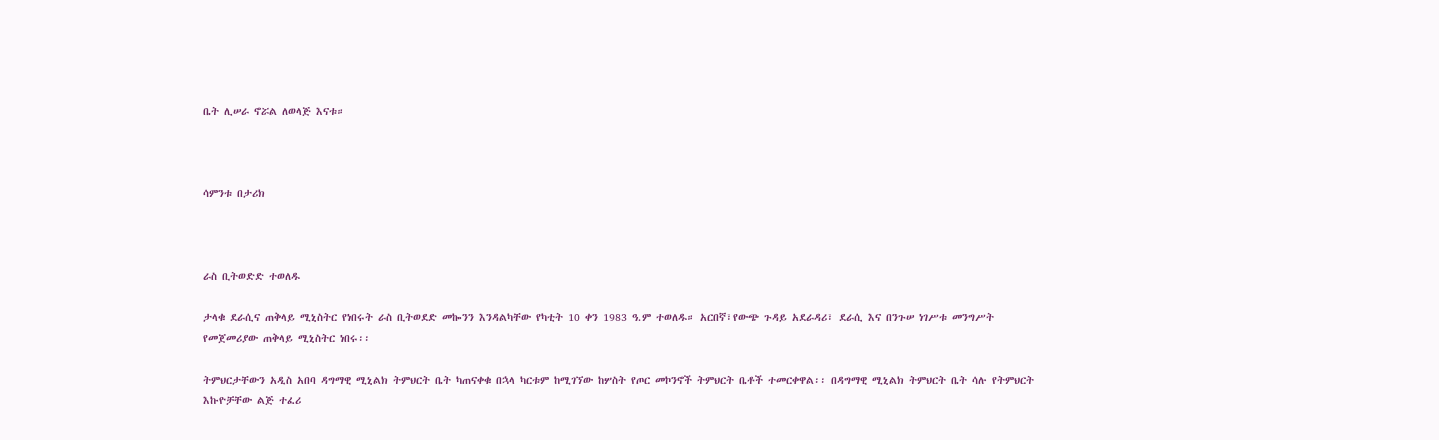ቤት ሊሠራ ኖሯል ለወላጅ እናቱ።



ሳምንቱ በታሪክ



ራስ ቢትወድድ ተወለዱ

ታላቁ ደራሲና ጠቅላይ ሚኒስትር የነበሩት ራስ ቢትወደድ መኰንን እንዳልካቸው የካቲት 10 ቀን 1983 ዓ.ም ተወለዱ። አርበኛ፣የውጭ ጉዳይ አደራዳሪ፣ ደራሲ እና በንጉሠ ነገሥቱ መንግሥት የመጀመሪያው ጠቅላይ ሚኒስትር ነበሩ፡፡

ትምህርታቸውን አዲስ አበባ ዳግማዊ ሚኒልክ ትምህርት ቤት ካጠናቀቁ በኋላ ካርቱም ከሚገኘው ከሦስት የጦር መኮንኖች ትምህርት ቤቶች ተመርቀዋል፡፡ በዳግማዊ ሚኒልክ ትምህርት ቤት ሳሉ የትምህርት እኩዮቻቸው ልጅ ተፈሪ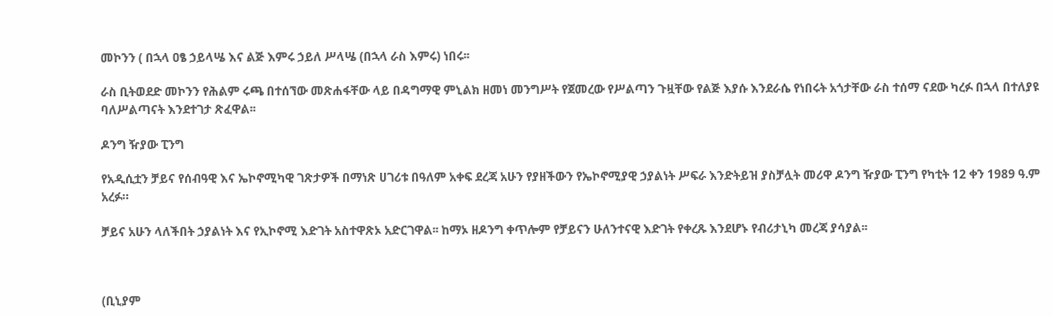መኮንን ( በኋላ ዐፄ ኃይላሤ እና ልጅ እምሩ ኃይለ ሥላሤ (በኋላ ራስ እምሩ) ነበሩ፡፡

ራስ ቢትወደድ መኮንን የሕልም ሩጫ በተሰኘው መጽሐፋቸው ላይ በዳግማዊ ምኒልክ ዘመነ መንግሥት የጀመረው የሥልጣን ጉዟቸው የልጅ እያሱ እንደራሴ የነበሩት አጎታቸው ራስ ተሰማ ናደው ካረፉ በኋላ በተለያዩ ባለሥልጣናት እንደተገታ ጽፈዋል፡፡

ዶንግ ዥያው ፒንግ

የአዲሲቷን ቻይና የሰብዓዊ እና ኤኮኖሚካዊ ገጽታዎች በማነጽ ሀገሪቱ በዓለም አቀፍ ደረጃ አሁን የያዘችውን የኤኮኖሚያዊ ኃያልነት ሥፍራ እንድትይዝ ያስቻሏት መሪዋ ዶንግ ዥያው ፒንግ የካቲት 12 ቀን 1989 ዓ.ም አረፉ።

ቻይና አሁን ላለችበት ኃያልነት እና የኢኮኖሚ እድገት አስተዋጽኦ አድርገዋል፡፡ ከማኦ ዘዶንግ ቀጥሎም የቻይናን ሁለንተናዊ እድገት የቀረጹ እንደሆኑ የብሪታኒካ መረጃ ያሳያል፡፡



(ቢኒያም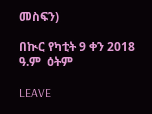መስፍን)

በኲር የካቲት 9 ቀን 2018 ዓ.ም  ዕትም

LEAVE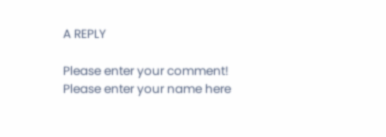A REPLY

Please enter your comment!
Please enter your name here